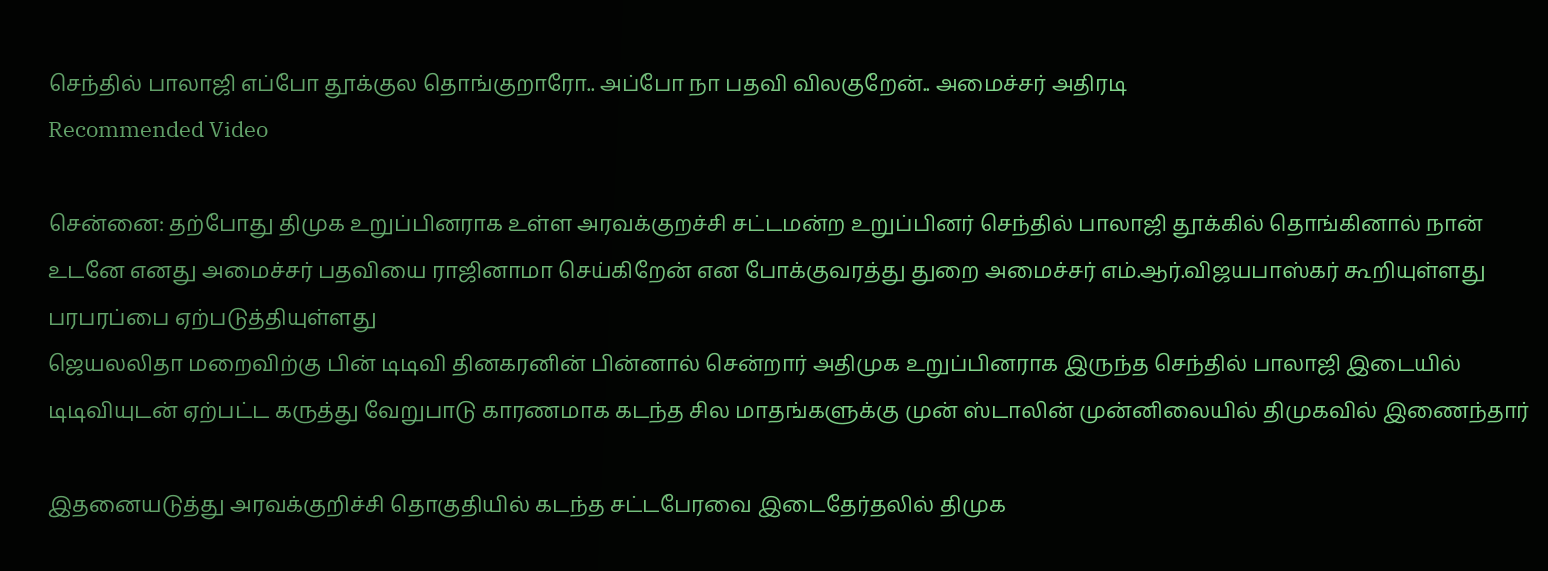செந்தில் பாலாஜி எப்போ தூக்குல தொங்குறாரோ.. அப்போ நா பதவி விலகுறேன்.. அமைச்சர் அதிரடி
Recommended Video

சென்னை: தற்போது திமுக உறுப்பினராக உள்ள அரவக்குறச்சி சட்டமன்ற உறுப்பினர் செந்தில் பாலாஜி தூக்கில் தொங்கினால் நான் உடனே எனது அமைச்சர் பதவியை ராஜினாமா செய்கிறேன் என போக்குவரத்து துறை அமைச்சர் எம்.ஆர்.விஜயபாஸ்கர் கூறியுள்ளது பரபரப்பை ஏற்படுத்தியுள்ளது
ஜெயலலிதா மறைவிற்கு பின் டிடிவி தினகரனின் பின்னால் சென்றார் அதிமுக உறுப்பினராக இருந்த செந்தில் பாலாஜி இடையில் டிடிவியுடன் ஏற்பட்ட கருத்து வேறுபாடு காரணமாக கடந்த சில மாதங்களுக்கு முன் ஸ்டாலின் முன்னிலையில் திமுகவில் இணைந்தார்

இதனையடுத்து அரவக்குறிச்சி தொகுதியில் கடந்த சட்டபேரவை இடைதேர்தலில் திமுக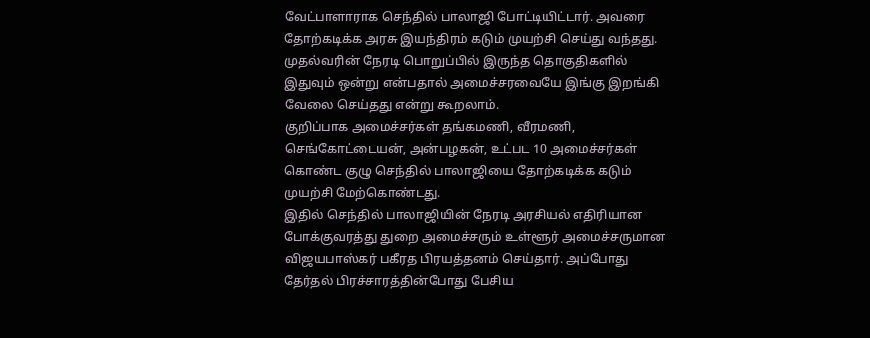வேட்பாளாராக செந்தில் பாலாஜி போட்டியிட்டார். அவரை தோற்கடிக்க அரசு இயந்திரம் கடும் முயற்சி செய்து வந்தது. முதல்வரின் நேரடி பொறுப்பில் இருந்த தொகுதிகளில் இதுவும் ஒன்று என்பதால் அமைச்சரவையே இங்கு இறங்கி வேலை செய்தது என்று கூறலாம்.
குறிப்பாக அமைச்சர்கள் தங்கமணி, வீரமணி, செங்கோட்டையன், அன்பழகன், உட்பட 10 அமைச்சர்கள் கொண்ட குழு செந்தில் பாலாஜியை தோற்கடிக்க கடும் முயற்சி மேற்கொண்டது.
இதில் செந்தில் பாலாஜியின் நேரடி அரசியல் எதிரியான போக்குவரத்து துறை அமைச்சரும் உள்ளூர் அமைச்சருமான விஜயபாஸ்கர் பகீரத பிரயத்தனம் செய்தார். அப்போது தேர்தல் பிரச்சாரத்தின்போது பேசிய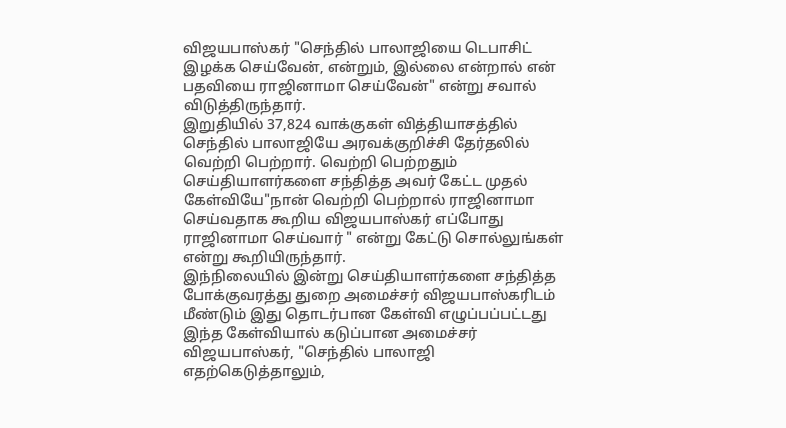விஜயபாஸ்கர் "செந்தில் பாலாஜியை டெபாசிட் இழக்க செய்வேன், என்றும், இல்லை என்றால் என் பதவியை ராஜினாமா செய்வேன்" என்று சவால் விடுத்திருந்தார்.
இறுதியில் 37,824 வாக்குகள் வித்தியாசத்தில் செந்தில் பாலாஜியே அரவக்குறிச்சி தேர்தலில் வெற்றி பெற்றார். வெற்றி பெற்றதும் செய்தியாளர்களை சந்தித்த அவர் கேட்ட முதல் கேள்வியே"நான் வெற்றி பெற்றால் ராஜினாமா செய்வதாக கூறிய விஜயபாஸ்கர் எப்போது ராஜினாமா செய்வார் " என்று கேட்டு சொல்லுங்கள் என்று கூறியிருந்தார்.
இந்நிலையில் இன்று செய்தியாளர்களை சந்தித்த போக்குவரத்து துறை அமைச்சர் விஜயபாஸ்கரிடம் மீண்டும் இது தொடர்பான கேள்வி எழுப்பப்பட்டது இந்த கேள்வியால் கடுப்பான அமைச்சர் விஜயபாஸ்கர், "செந்தில் பாலாஜி எதற்கெடுத்தாலும்,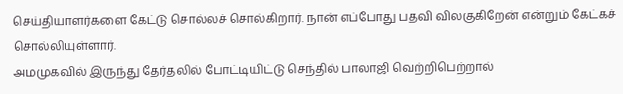செய்தியாளர்களை கேட்டு சொல்லச் சொல்கிறார். நான் எப்போது பதவி விலகுகிறேன் என்றும் கேட்கச் சொல்லியுள்ளார்.
அமமுகவில் இருந்து தேர்தலில் போட்டியிட்டு செந்தில் பாலாஜி வெற்றிபெற்றால்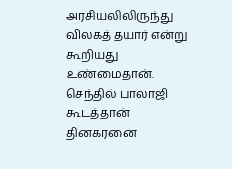அரசியலிலிருந்து விலகத் தயார் என்று கூறியது உண்மைதான். செந்தில் பாலாஜி கூடத்தான் தினகரனை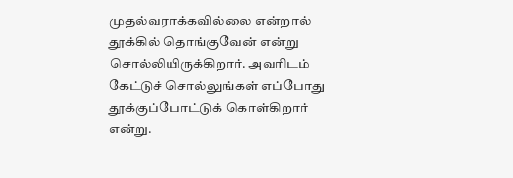முதல்வராக்கவில்லை என்றால் தூக்கில் தொங்குவேன் என்று சொல்லியிருக்கிறார். அவரிடம் கேட்டுச் சொல்லுங்கள் எப்போது தூக்குப்போட்டுக் கொள்கிறார் என்று.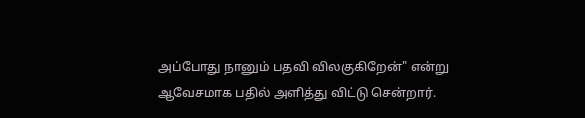அப்போது நானும் பதவி விலகுகிறேன்" என்று ஆவேசமாக பதில் அளித்து விட்டு சென்றார்.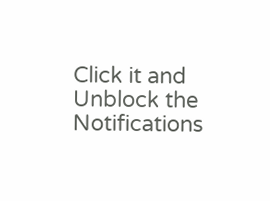Click it and Unblock the Notifications